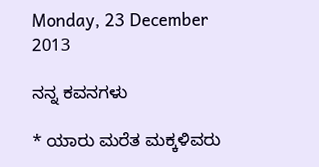Monday, 23 December 2013

ನನ್ನ ಕವನಗಳು

* ಯಾರು ಮರೆತ ಮಕ್ಕಳಿವರು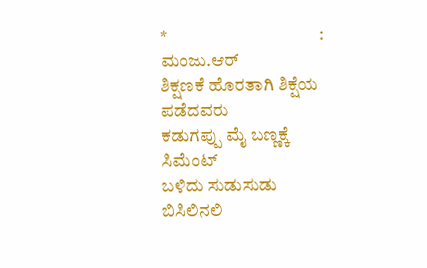*                                           :     ಮಂಜು.ಆರ್
ಶಿಕ್ಷಣಕೆ ಹೊರತಾಗಿ ಶಿಕ್ಷೆಯ ಪಡೆದವರು
ಕಡುಗಪ್ಪು ಮೈ ಬಣ್ಣಕ್ಕೆ ಸಿಮೆಂಟ್
ಬಳಿದು ಸುಡುಸುಡು ಬಿಸಿಲಿನಲಿ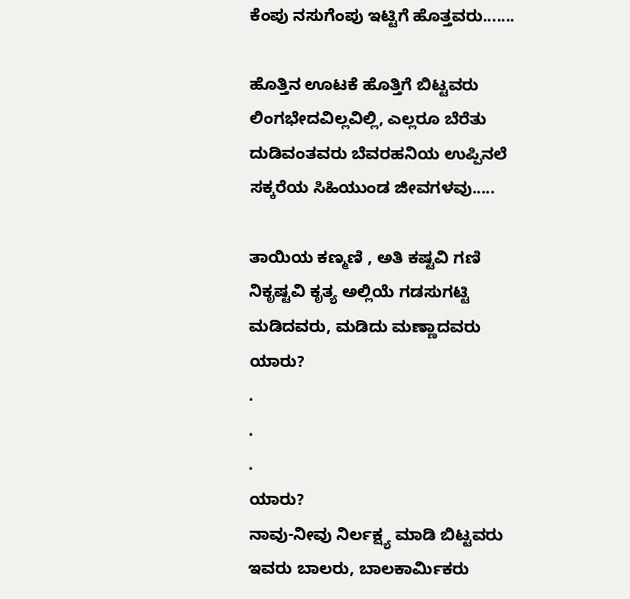ಕೆಂಪು ನಸುಗೆಂಪು ಇಟ್ಟಿಗೆ ಹೊತ್ತವರು.......

ಹೊತ್ತಿನ ಊಟಕೆ ಹೊತ್ತಿಗೆ ಬಿಟ್ಟವರು
ಲಿಂಗಭೇದವಿಲ್ಲವಿಲ್ಲಿ, ಎಲ್ಲರೂ ಬೆರೆತು
ದುಡಿವಂತವರು ಬೆವರಹನಿಯ ಉಪ್ಪಿನಲೆ
ಸಕ್ಕರೆಯ ಸಿಹಿಯುಂಡ ಜೀವಗಳವು.....

ತಾಯಿಯ ಕಣ್ಮಣಿ , ಅತಿ ಕಷ್ಟವಿ ಗಣಿ
ನಿಕೃಷ್ಟವಿ ಕೃತ್ಯ ಅಲ್ಲಿಯೆ ಗಡಸುಗಟ್ಟಿ
ಮಡಿದವರು, ಮಡಿದು ಮಣ್ಣಾದವರು
ಯಾರು?
.
.
.
ಯಾರು?
ನಾವು-ನೀವು ನಿರ್ಲಕ್ಷ್ಯ ಮಾಡಿ ಬಿಟ್ಟವರು
ಇವರು ಬಾಲರು, ಬಾಲಕಾರ್ಮಿಕರು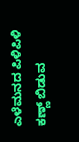ಎಳೆಮನದ ಪಿಳಿಪಿಳಿ ಕಣ್ಣ್ ಬಿಡುವ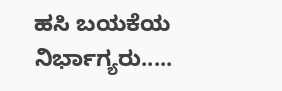ಹಸಿ ಬಯಕೆಯ ನಿರ್ಭಾಗ್ಯರು.....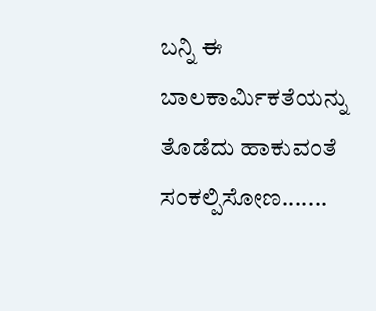ಬನ್ನಿ ಈ ಬಾಲಕಾರ್ಮಿಕತೆಯನ್ನು ತೊಡೆದು ಹಾಕುವಂತೆ ಸಂಕಲ್ಪಿಸೋಣ.......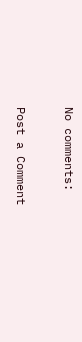No comments:

Post a Comment